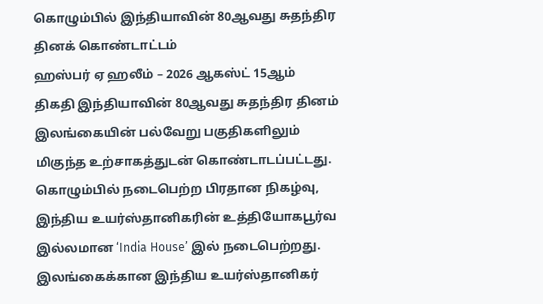கொழும்பில் இந்தியாவின் 80ஆவது சுதந்திர தினக் கொண்டாட்டம்
ஹஸ்பர் ஏ ஹலீம் – 2026 ஆகஸ்ட் 15ஆம் திகதி இந்தியாவின் 80ஆவது சுதந்திர தினம் இலங்கையின் பல்வேறு பகுதிகளிலும் மிகுந்த உற்சாகத்துடன் கொண்டாடப்பட்டது. கொழும்பில் நடைபெற்ற பிரதான நிகழ்வு, இந்திய உயர்ஸ்தானிகரின் உத்தியோகபூர்வ இல்லமான ‘India House’ இல் நடைபெற்றது. இலங்கைக்கான இந்திய உயர்ஸ்தானிகர்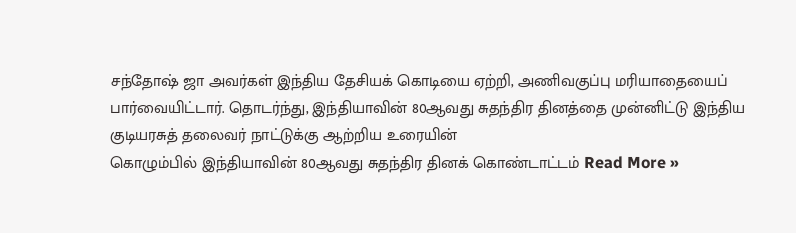சந்தோஷ் ஜா அவர்கள் இந்திய தேசியக் கொடியை ஏற்றி, அணிவகுப்பு மரியாதையைப் பார்வையிட்டார். தொடர்ந்து, இந்தியாவின் 80ஆவது சுதந்திர தினத்தை முன்னிட்டு இந்திய குடியரசுத் தலைவர் நாட்டுக்கு ஆற்றிய உரையின்
கொழும்பில் இந்தியாவின் 80ஆவது சுதந்திர தினக் கொண்டாட்டம் Read More »